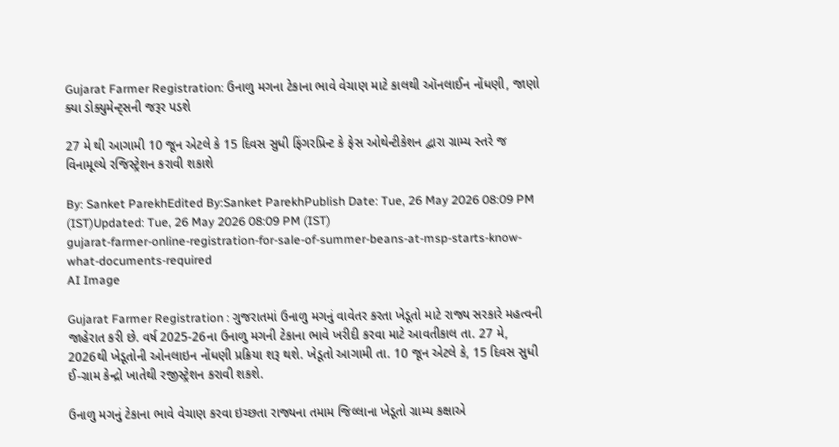Gujarat Farmer Registration: ઉનાળુ મગના ટેકાના ભાવે વેચાણ માટે કાલથી ઑનલાઈન નોંધણી, જાણો ક્યા ડોક્યુમેન્ટ્સની જરૂર પડશે

27 મે થી આગામી 10 જૂન એટલે કે 15 દિવસ સુધી ફિંગરપ્રિન્ટ કે ફેસ ઓથેન્ટીકેશન દ્વારા ગ્રામ્ય સ્તરે જ વિનામૂલ્યે રજિસ્ટ્રેશન કરાવી શકાશે

By: Sanket ParekhEdited By:Sanket ParekhPublish Date: Tue, 26 May 2026 08:09 PM (IST)Updated: Tue, 26 May 2026 08:09 PM (IST)
gujarat-farmer-online-registration-for-sale-of-summer-beans-at-msp-starts-know-what-documents-required
AI Image

Gujarat Farmer Registration : ગુજરાતમાં ઉનાળુ મગનું વાવેતર કરતા ખેડૂતો માટે રાજ્ય સરકારે મહત્વની જાહેરાત કરી છે. વર્ષ 2025-26ના ઉનાળુ મગની ટેકાના ભાવે ખરીદી કરવા માટે આવતીકાલ તા. 27 મે, 2026થી ખેડૂતોની ઓનલાઇન નોંધણી પ્રક્રિયા શરૂ થશે. ખેડૂતો આગામી તા. 10 જૂન એટલે કે, 15 દિવસ સુધી ઈ-ગ્રામ કેન્દ્રો ખાતેથી રજીસ્ટ્રેશન કરાવી શકશે.

ઉનાળુ મગનું ટેકાના ભાવે વેચાણ કરવા ઇચ્છતા રાજ્યના તમામ જિલ્લાના ખેડૂતો ગ્રામ્ય કક્ષાએ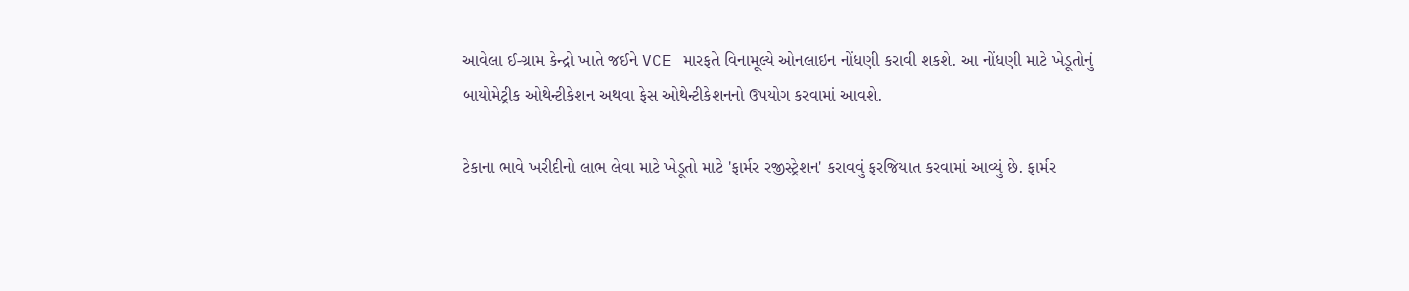આવેલા ઈ-ગ્રામ કેન્દ્રો ખાતે જઈને VCE મારફતે વિનામૂલ્યે ઓનલાઇન નોંધણી કરાવી શકશે. આ નોંધણી માટે ખેડૂતોનું બાયોમેટ્રીક ઓથેન્ટીકેશન અથવા ફેસ ઓથેન્ટીકેશનનો ઉપયોગ કરવામાં આવશે.

ટેકાના ભાવે ખરીદીનો લાભ લેવા માટે ખેડૂતો માટે 'ફાર્મર રજીસ્ટ્રેશન' કરાવવું ફરજિયાત કરવામાં આવ્યું છે. ફાર્મર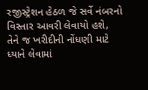રજીસ્ટ્રેશન હેઠળ જે સર્વે નંબરનો વિસ્તાર આવરી લેવાયો હશે, તેને જ ખરીદીની નોંધણી માટે ધ્યાને લેવામાં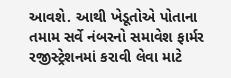આવશે. આથી ખેડૂતોએ પોતાના તમામ સર્વે નંબરનો સમાવેશ ફાર્મર રજીસ્ટ્રેશનમાં કરાવી લેવા માટે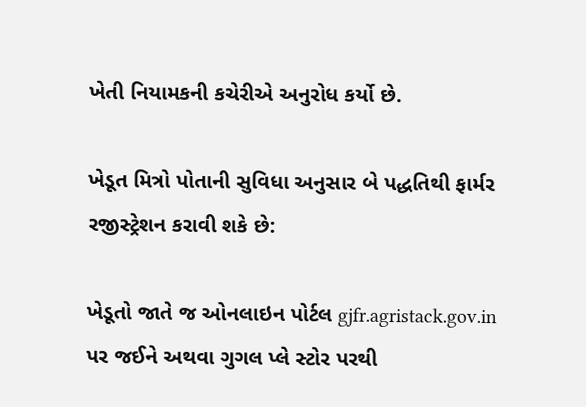ખેતી નિયામકની કચેરીએ અનુરોધ કર્યો છે.

ખેડૂત મિત્રો પોતાની સુવિધા અનુસાર બે પદ્ધતિથી ફાર્મર રજીસ્ટ્રેશન કરાવી શકે છે:

ખેડૂતો જાતે જ ઓનલાઇન પોર્ટલ gjfr.agristack.gov.in પર જઈને અથવા ગુગલ પ્લે સ્ટોર પરથી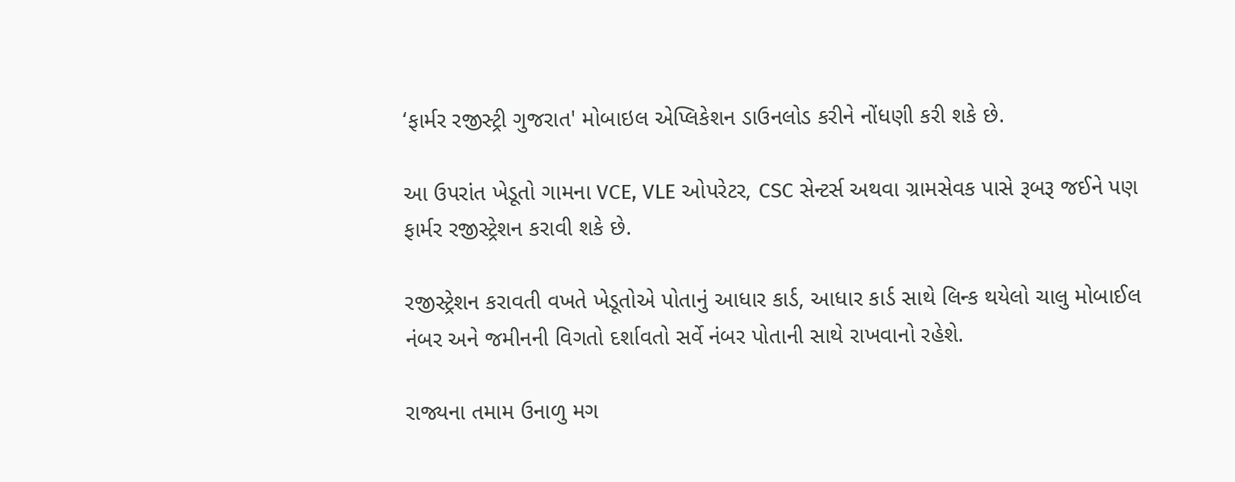‘ફાર્મર રજીસ્ટ્રી ગુજરાત' મોબાઇલ એપ્લિકેશન ડાઉનલોડ કરીને નોંધણી કરી શકે છે.

આ ઉપરાંત ખેડૂતો ગામના VCE, VLE ઓપરેટર, CSC સેન્ટર્સ અથવા ગ્રામસેવક પાસે રૂબરૂ જઈને પણ ફાર્મર રજીસ્ટ્રેશન કરાવી શકે છે.

રજીસ્ટ્રેશન કરાવતી વખતે ખેડૂતોએ પોતાનું આધાર કાર્ડ, આધાર કાર્ડ સાથે લિન્ક થયેલો ચાલુ મોબાઈલ નંબર અને જમીનની વિગતો દર્શાવતો સર્વે નંબર પોતાની સાથે રાખવાનો રહેશે.

રાજ્યના તમામ ઉનાળુ મગ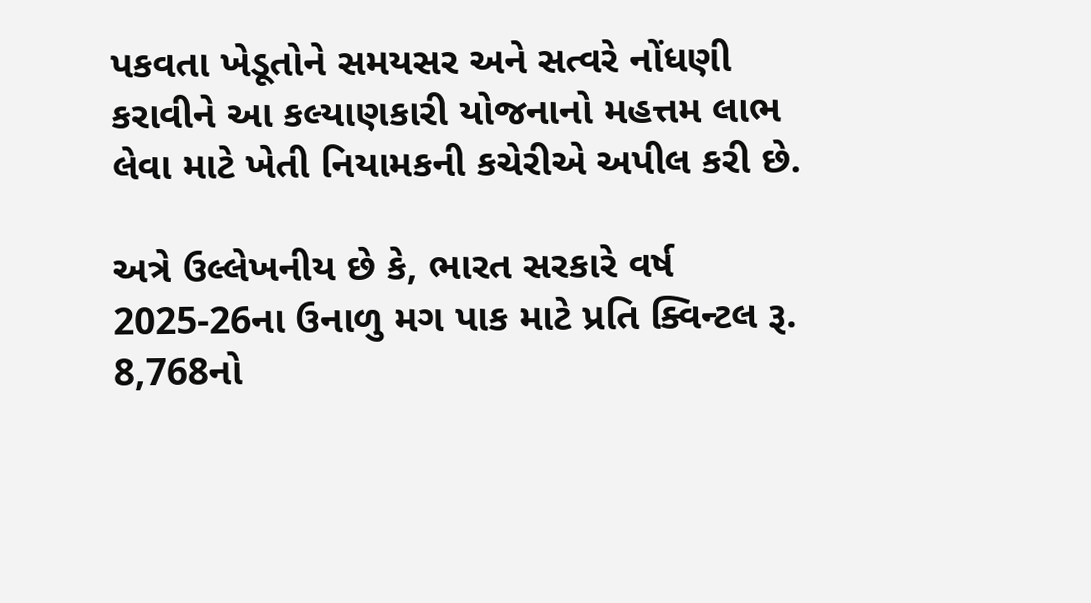પકવતા ખેડૂતોને સમયસર અને સત્વરે નોંધણી કરાવીને આ કલ્યાણકારી યોજનાનો મહત્તમ લાભ લેવા માટે ખેતી નિયામકની કચેરીએ અપીલ કરી છે.

અત્રે ઉલ્લેખનીય છે કે, ભારત સરકારે વર્ષ 2025-26ના ઉનાળુ મગ પાક માટે પ્રતિ ક્વિન્ટલ રૂ. 8,768નો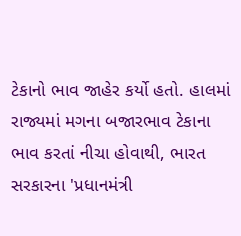ટેકાનો ભાવ જાહેર કર્યો હતો. હાલમાં રાજ્યમાં મગના બજારભાવ ટેકાના ભાવ કરતાં નીચા હોવાથી, ભારત સરકારના 'પ્રધાનમંત્રી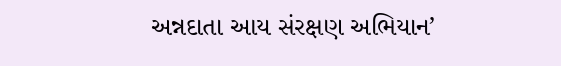અન્નદાતા આય સંરક્ષણ અભિયાન’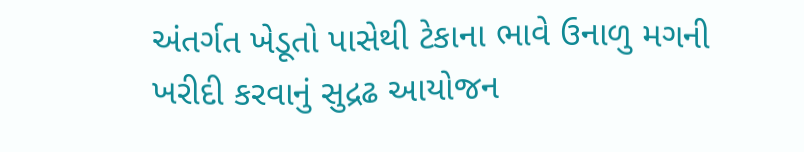અંતર્ગત ખેડૂતો પાસેથી ટેકાના ભાવે ઉનાળુ મગની ખરીદી કરવાનું સુદ્રઢ આયોજન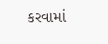કરવામાં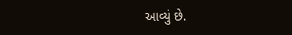આવ્યું છે.